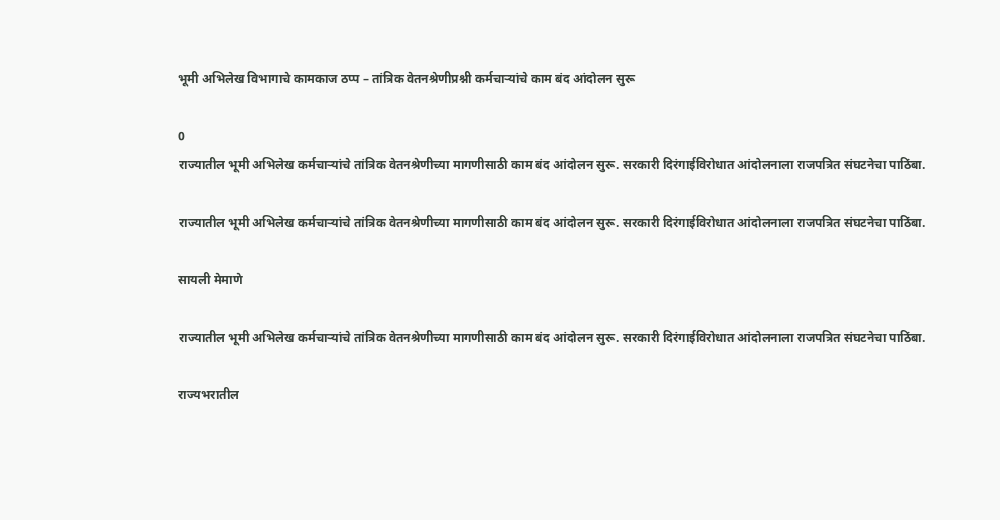भूमी अभिलेख विभागाचे कामकाज ठप्प – तांत्रिक वेतनश्रेणीप्रश्नी कर्मचाऱ्यांचे काम बंद आंदोलन सुरू

0
राज्यातील भूमी अभिलेख कर्मचाऱ्यांचे तांत्रिक वेतनश्रेणीच्या मागणीसाठी काम बंद आंदोलन सुरू. सरकारी दिरंगाईविरोधात आंदोलनाला राजपत्रित संघटनेचा पाठिंबा.

राज्यातील भूमी अभिलेख कर्मचाऱ्यांचे तांत्रिक वेतनश्रेणीच्या मागणीसाठी काम बंद आंदोलन सुरू. सरकारी दिरंगाईविरोधात आंदोलनाला राजपत्रित संघटनेचा पाठिंबा.

सायली मेमाणे

राज्यातील भूमी अभिलेख कर्मचाऱ्यांचे तांत्रिक वेतनश्रेणीच्या मागणीसाठी काम बंद आंदोलन सुरू. सरकारी दिरंगाईविरोधात आंदोलनाला राजपत्रित संघटनेचा पाठिंबा.

राज्यभरातील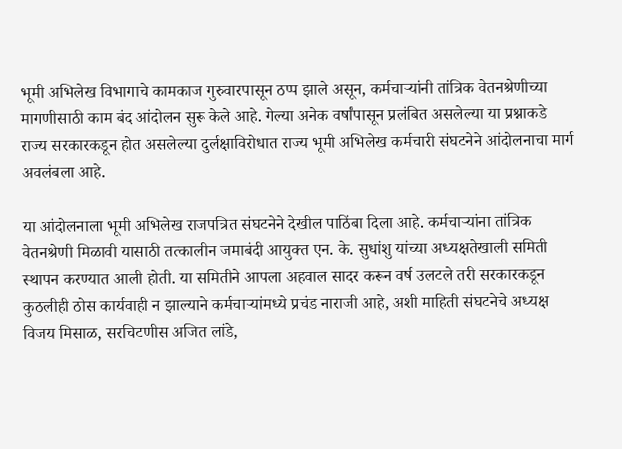भूमी अभिलेख विभागाचे कामकाज गुरुवारपासून ठप्प झाले असून, कर्मचाऱ्यांनी तांत्रिक वेतनश्रेणीच्या मागणीसाठी काम बंद आंदोलन सुरू केले आहे. गेल्या अनेक वर्षांपासून प्रलंबित असलेल्या या प्रश्नाकडे राज्य सरकारकडून होत असलेल्या दुर्लक्षाविरोधात राज्य भूमी अभिलेख कर्मचारी संघटनेने आंदोलनाचा मार्ग अवलंबला आहे.

या आंदोलनाला भूमी अभिलेख राजपत्रित संघटनेने देखील पाठिंबा दिला आहे. कर्मचाऱ्यांना तांत्रिक वेतनश्रेणी मिळावी यासाठी तत्कालीन जमाबंदी आयुक्त एन. के. सुधांशु यांच्या अध्यक्षतेखाली समिती स्थापन करण्यात आली होती. या समितीने आपला अहवाल सादर करून वर्ष उलटले तरी सरकारकडून कुठलीही ठोस कार्यवाही न झाल्याने कर्मचाऱ्यांमध्ये प्रचंड नाराजी आहे, अशी माहिती संघटनेचे अध्यक्ष विजय मिसाळ, सरचिटणीस अजित लांडे,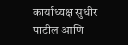कार्याध्यक्ष सुधीर पाटील आणि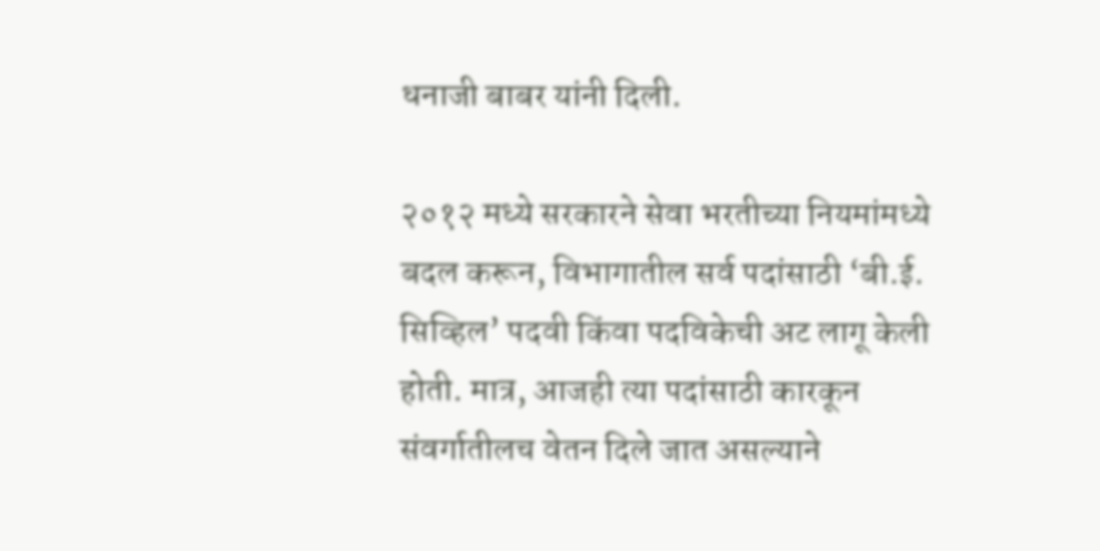धनाजी बाबर यांनी दिली.

२०१२ मध्ये सरकारने सेवा भरतीच्या नियमांमध्ये बदल करून, विभागातील सर्व पदांसाठी ‘बी.ई. सिव्हिल’ पदवी किंवा पदविकेची अट लागू केली होती. मात्र, आजही त्या पदांसाठी कारकून संवर्गातीलच वेतन दिले जात असल्याने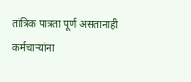तांत्रिक पात्रता पूर्ण असतानाही कर्मचाऱ्यांना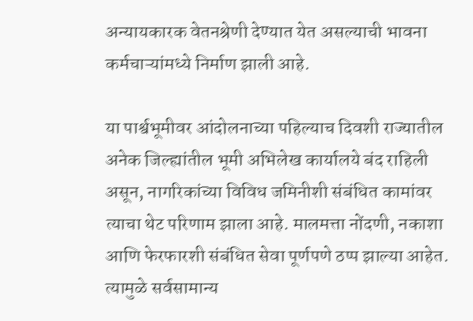अन्यायकारक वेतनश्रेणी देण्यात येत असल्याची भावना कर्मचाऱ्यांमध्ये निर्माण झाली आहे.

या पार्श्वभूमीवर आंदोलनाच्या पहिल्याच दिवशी राज्यातील अनेक जिल्ह्यांतील भूमी अभिलेख कार्यालये बंद राहिली असून, नागरिकांच्या विविध जमिनीशी संबंधित कामांवर त्याचा थेट परिणाम झाला आहे. मालमत्ता नोंदणी, नकाशा आणि फेरफारशी संबंधित सेवा पूर्णपणे ठप्प झाल्या आहेत. त्यामुळे सर्वसामान्य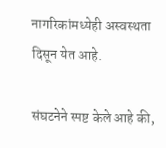नागरिकांमध्येही अस्वस्थता दिसून येत आहे.

संघटनेने स्पष्ट केले आहे की,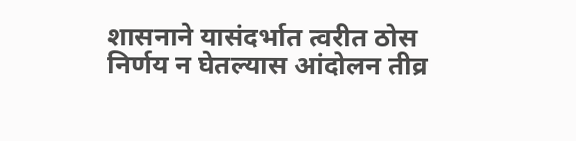शासनाने यासंदर्भात त्वरीत ठोस निर्णय न घेतल्यास आंदोलन तीव्र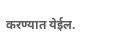करण्यात येईल.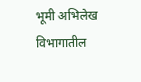भूमी अभिलेख विभागातील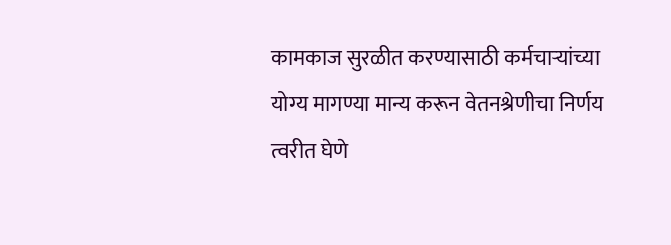कामकाज सुरळीत करण्यासाठी कर्मचाऱ्यांच्या योग्य मागण्या मान्य करून वेतनश्रेणीचा निर्णय त्वरीत घेणे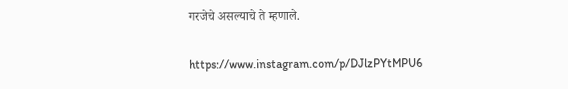गरजेचे असल्याचे ते म्हणाले.

https://www.instagram.com/p/DJlzPYtMPU6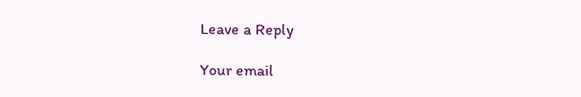Leave a Reply

Your email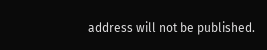address will not be published.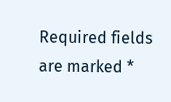Required fields are marked *